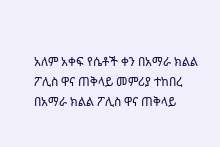አለም አቀፍ የሴቶች ቀን በአማራ ክልል ፖሊስ ዋና ጠቅላይ መምሪያ ተከበረ
በአማራ ክልል ፖሊስ ዋና ጠቅላይ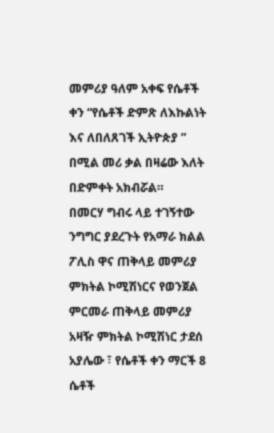መምሪያ ዓለም አቀፍ የሴቶች ቀን “የሴቶች ድምጽ ለእኩልነት እና ለበለጸገች ኢትዮጵያ ” በሚል መሪ ቃል በዛሬው እለት በድምቀት አክብሯል።
በመርሃ ግብሩ ላይ ተገኝተው ንግግር ያደረጉት የአማራ ክልል ፖሊስ ዋና ጠቅላይ መምሪያ ምክትል ኮሚሽነርና የወንጀል ምርመራ ጠቅላይ መምሪያ አዛዥ ምክትል ኮሚሽነር ታደሰ አያሌው ፣ የሴቶች ቀን ማርች 8 ሴቶች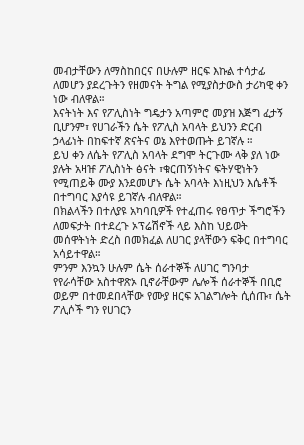መብታቸውን ለማስከበርና በሁሉም ዘርፍ እኩል ተሳታፊ ለመሆን ያደረጉትን የዘመናት ትግል የሚያስታውስ ታሪካዊ ቀን ነው ብለዋል።
እናትነት እና የፖሊስነት ግዴታን አጣምሮ መያዝ እጅግ ፈታኝ ቢሆንም፣ የሀገራችን ሴት የፖሊስ አባላት ይህንን ድርብ ኃላፊነት በከፍተኛ ጽናትና ወኔ እየተወጡት ይገኛሉ ።
ይህ ቀን ለሴት የፖሊስ አባላት ደግሞ ትርጉሙ ላቅ ያለ ነው ያሉት አዛዡ ፖሊስነት ፅናት ፣ቁርጠኝነትና ፍትሃዊነትን የሚጠይቅ ሙያ እንደመሆኑ ሴት አባላት እነዚህን እሴቶች በተግባር እያሳዩ ይገኛሉ ብለዋል።
በክልላችን በተለያዩ አካባቢዎች የተፈጠሩ የፀጥታ ችግሮችን ለመፍታት በተደረጉ ኦፕሬሽኖች ላይ እስከ ህይወት መሰዋትነት ድረስ በመክፈል ለሀገር ያላቸውን ፍቅር በተግባር አሳይተዋል።
ምንም እንኳን ሁሉም ሴት ሰራተኞች ለሀገር ግንባታ የየራሳቸው አስተዋጽኦ ቢኖራቸውም ሌሎች ሰራተኞች በቢሮ ወይም በተመደበላቸው የሙያ ዘርፍ አገልግሎት ሲሰጡ፣ ሴት ፖሊሶች ግን የሀገርን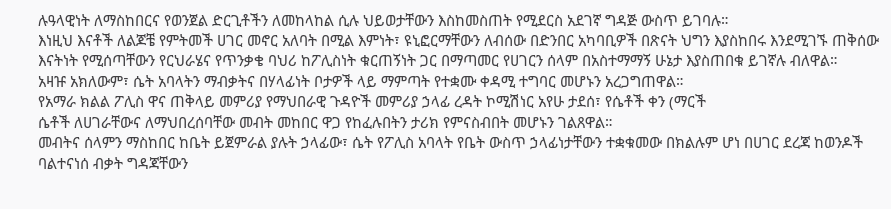ሉዓላዊነት ለማስከበርና የወንጀል ድርጊቶችን ለመከላከል ሲሉ ህይወታቸውን እስከመስጠት የሚደርስ አደገኛ ግዳጅ ውስጥ ይገባሉ።
እነዚህ እናቶች ለልጆቼ የምትመች ሀገር መኖር አለባት በሚል እምነት፣ ዩኒፎርማቸውን ለብሰው በድንበር አካባቢዎች በጽናት ህግን እያስከበሩ እንደሚገኙ ጠቅሰው እናትነት የሚሰጣቸውን የርህራሄና የጥንቃቄ ባህሪ ከፖሊስነት ቁርጠኝነት ጋር በማጣመር የሀገርን ሰላም በአስተማማኝ ሁኔታ እያስጠበቁ ይገኛሉ ብለዋል።
አዛዡ አክለውም፣ ሴት አባላትን ማብቃትና በሃላፊነት ቦታዎች ላይ ማምጣት የተቋሙ ቀዳሚ ተግባር መሆኑን አረጋግጠዋል።
የአማራ ክልል ፖሊስ ዋና ጠቅላይ መምሪያ የማህበራዊ ጉዳዮች መምሪያ ኃላፊ ረዳት ኮሚሽነር አየሁ ታደሰ፣ የሴቶች ቀን (ማርች
ሴቶች ለሀገራቸውና ለማህበረሰባቸው መብት መከበር ዋጋ የከፈሉበትን ታሪክ የምናስብበት መሆኑን ገልጸዋል።
መብትና ሰላምን ማስከበር ከቤት ይጀምራል ያሉት ኃላፊው፣ ሴት የፖሊስ አባላት የቤት ውስጥ ኃላፊነታቸውን ተቋቁመው በክልሉም ሆነ በሀገር ደረጃ ከወንዶች ባልተናነሰ ብቃት ግዳጃቸውን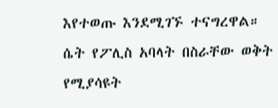እየተወጡ እንደሚገኙ ተናግረዋል።
ሴት የፖሊስ አባላት በስራቸው ወቅት የሚያሳዩት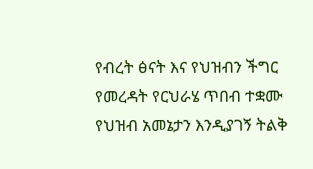የብረት ፅናት እና የህዝብን ችግር የመረዳት የርህራሄ ጥበብ ተቋሙ የህዝብ አመኔታን እንዲያገኝ ትልቅ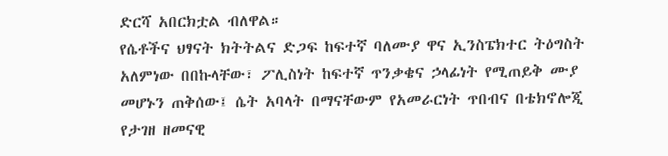ድርሻ አበርክቷል ብለዋል።
የሴቶችና ህፃናት ክትትልና ድጋፍ ከፍተኛ ባለሙያ ዋና ኢንስፔክተር ትዕግስት አለምነው በበኩላቸው፣ ፖሊስነት ከፍተኛ ጥንቃቄና ኃላፊነት የሚጠይቅ ሙያ መሆኑን ጠቅሰው፤ ሴት አባላት በማናቸውም የአመራርነት ጥበብና በቴክኖሎጂ የታገዘ ዘመናዊ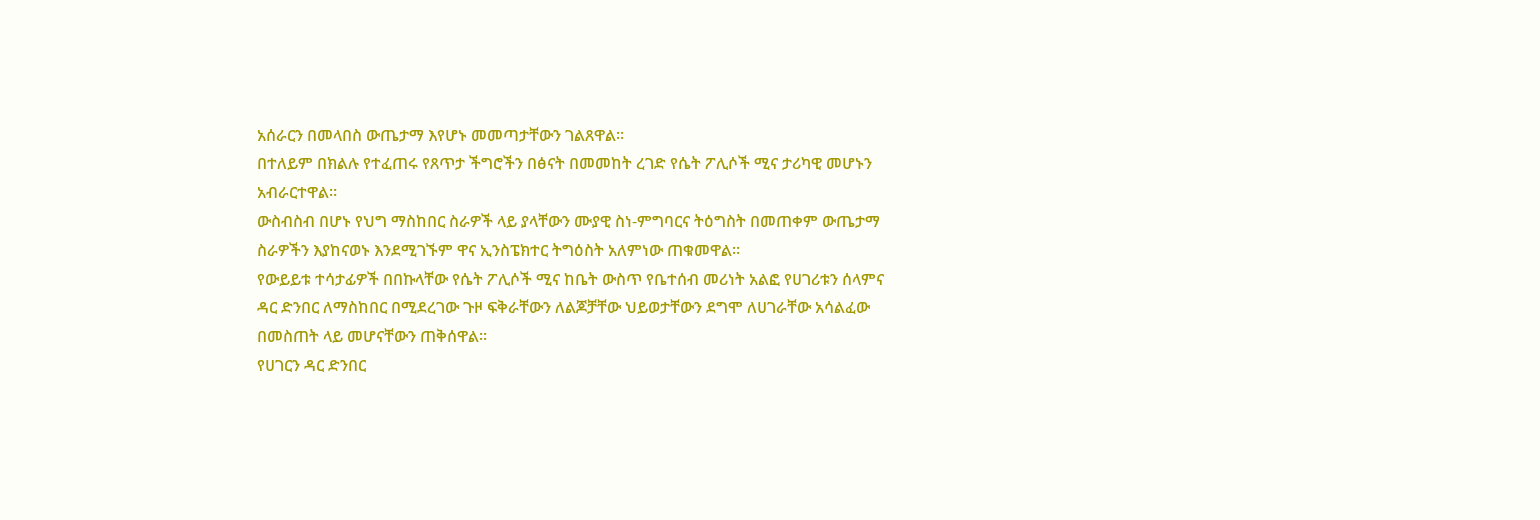አሰራርን በመላበስ ውጤታማ እየሆኑ መመጣታቸውን ገልጸዋል።
በተለይም በክልሉ የተፈጠሩ የጸጥታ ችግሮችን በፅናት በመመከት ረገድ የሴት ፖሊሶች ሚና ታሪካዊ መሆኑን አብራርተዋል።
ውስብስብ በሆኑ የህግ ማስከበር ስራዎች ላይ ያላቸውን ሙያዊ ስነ-ምግባርና ትዕግስት በመጠቀም ውጤታማ ስራዎችን እያከናወኑ እንደሚገኙም ዋና ኢንስፔክተር ትግዕስት አለምነው ጠቁመዋል።
የውይይቱ ተሳታፊዎች በበኩላቸው የሴት ፖሊሶች ሚና ከቤት ውስጥ የቤተሰብ መሪነት አልፎ የሀገሪቱን ሰላምና ዳር ድንበር ለማስከበር በሚደረገው ጉዞ ፍቅራቸውን ለልጆቻቸው ህይወታቸውን ደግሞ ለሀገራቸው አሳልፈው በመስጠት ላይ መሆናቸውን ጠቅሰዋል።
የሀገርን ዳር ድንበር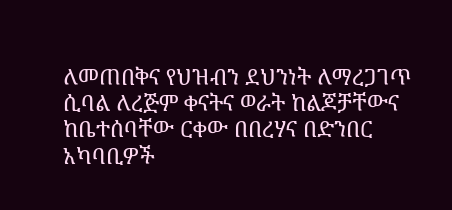ለመጠበቅና የህዝብን ደህንነት ለማረጋገጥ ሲባል ለረጅም ቀናትና ወራት ከልጆቻቸውና ከቤተሰባቸው ርቀው በበረሃና በድንበር አካባቢዎች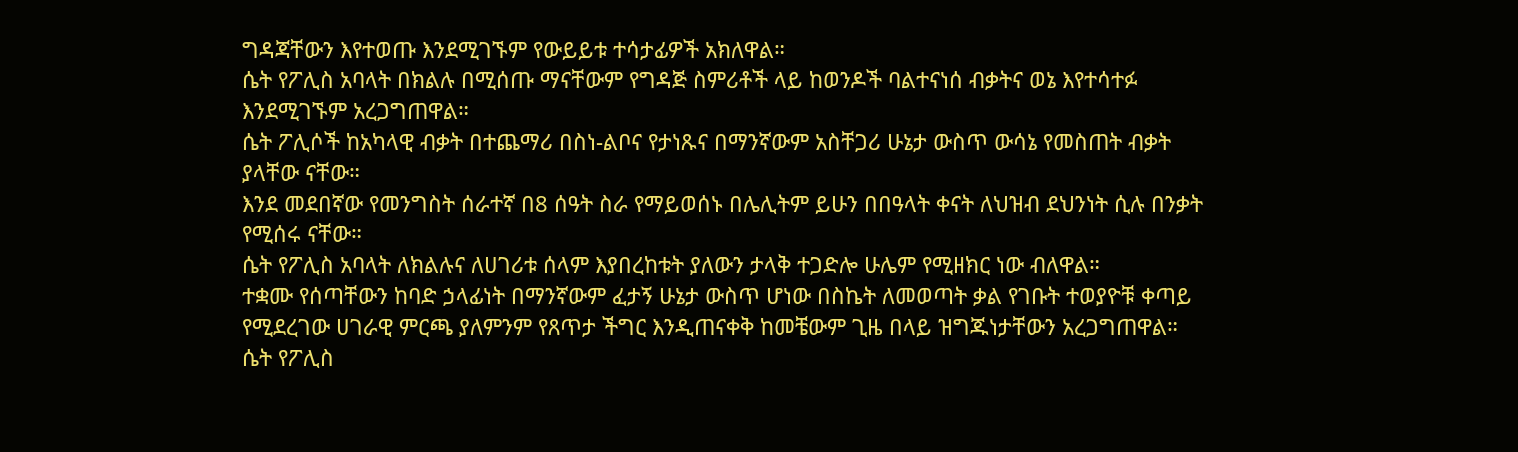ግዳጃቸውን እየተወጡ እንደሚገኙም የውይይቱ ተሳታፊዎች አክለዋል።
ሴት የፖሊስ አባላት በክልሉ በሚሰጡ ማናቸውም የግዳጅ ስምሪቶች ላይ ከወንዶች ባልተናነሰ ብቃትና ወኔ እየተሳተፉ እንደሚገኙም አረጋግጠዋል።
ሴት ፖሊሶች ከአካላዊ ብቃት በተጨማሪ በስነ-ልቦና የታነጹና በማንኛውም አስቸጋሪ ሁኔታ ውስጥ ውሳኔ የመስጠት ብቃት ያላቸው ናቸው።
እንደ መደበኛው የመንግስት ሰራተኛ በ8 ሰዓት ስራ የማይወሰኑ በሌሊትም ይሁን በበዓላት ቀናት ለህዝብ ደህንነት ሲሉ በንቃት የሚሰሩ ናቸው።
ሴት የፖሊስ አባላት ለክልሉና ለሀገሪቱ ሰላም እያበረከቱት ያለውን ታላቅ ተጋድሎ ሁሌም የሚዘክር ነው ብለዋል።
ተቋሙ የሰጣቸውን ከባድ ኃላፊነት በማንኛውም ፈታኝ ሁኔታ ውስጥ ሆነው በስኬት ለመወጣት ቃል የገቡት ተወያዮቹ ቀጣይ የሚደረገው ሀገራዊ ምርጫ ያለምንም የጸጥታ ችግር እንዲጠናቀቅ ከመቼውም ጊዜ በላይ ዝግጁነታቸውን አረጋግጠዋል።
ሴት የፖሊስ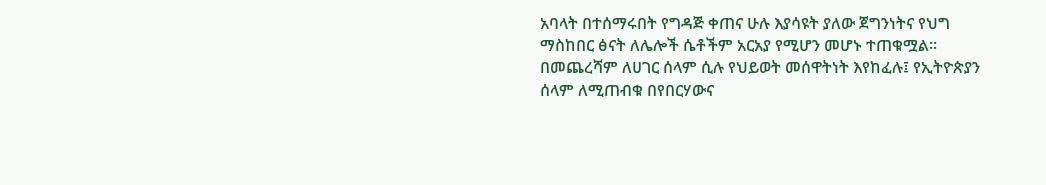አባላት በተሰማሩበት የግዳጅ ቀጠና ሁሉ እያሳዩት ያለው ጀግንነትና የህግ ማስከበር ፅናት ለሌሎች ሴቶችም አርአያ የሚሆን መሆኑ ተጠቁሟል።
በመጨረሻም ለሀገር ሰላም ሲሉ የህይወት መሰዋትነት እየከፈሉ፤ የኢትዮጵያን ሰላም ለሚጠብቁ በየበርሃውና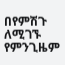በየምሽጉ ለሚገኙ የምንጊዜም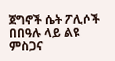ጀግኖች ሴት ፖሊሶች በበዓሉ ላይ ልዩ ምስጋና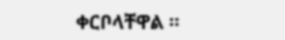ቀርቦላቸዋል ።